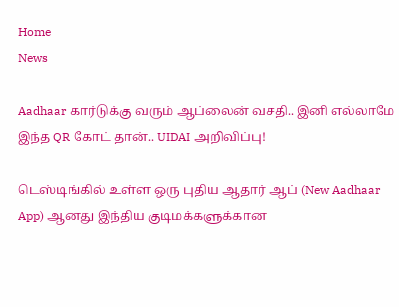Home
News

Aadhaar கார்டுக்கு வரும் ஆப்லைன் வசதி.. இனி எல்லாமே இந்த QR கோட் தான்.. UIDAI அறிவிப்பு!

டெஸ்டிங்கில் உள்ள ஒரு புதிய ஆதார் ஆப் (New Aadhaar App) ஆனது இந்திய குடிமக்களுக்கான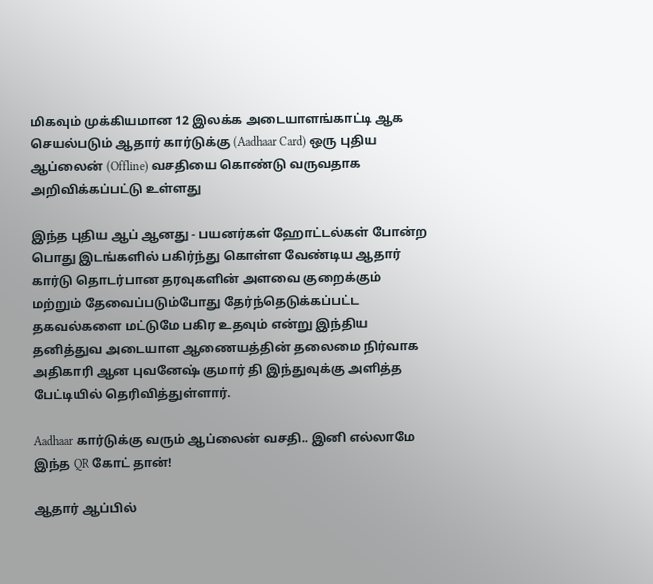மிகவும் முக்கியமான 12 இலக்க அடையாளங்காட்டி ஆக செயல்படும் ஆதார் கார்டுக்கு (Aadhaar Card) ஒரு புதிய ஆப்லைன் (Offline) வசதியை கொண்டு வருவதாக அறிவிக்கப்பட்டு உள்ளது

இந்த புதிய ஆப் ஆனது - பயனர்கள் ஹோட்டல்கள் போன்ற பொது இடங்களில் பகிர்ந்து கொள்ள வேண்டிய ஆதார் கார்டு தொடர்பான தரவுகளின் அளவை குறைக்கும் மற்றும் தேவைப்படும்போது தேர்ந்தெடுக்கப்பட்ட தகவல்களை மட்டுமே பகிர உதவும் என்று இந்திய தனித்துவ அடையாள ஆணையத்தின் தலைமை நிர்வாக அதிகாரி ஆன புவனேஷ் குமார் தி இந்துவுக்கு அளித்த பேட்டியில் தெரிவித்துள்ளார்.

Aadhaar கார்டுக்கு வரும் ஆப்லைன் வசதி.. இனி எல்லாமே இந்த QR கோட் தான்!

ஆதார் ஆப்பில்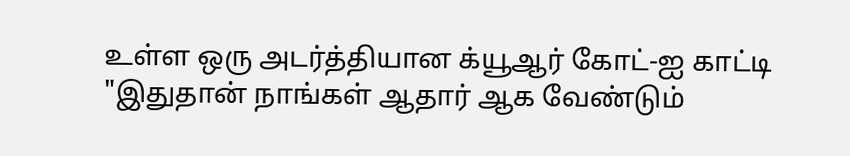உள்ள ஒரு அடர்த்தியான க்யூஆர் கோட்-ஐ காட்டி "இதுதான் நாங்கள் ஆதார் ஆக வேண்டும்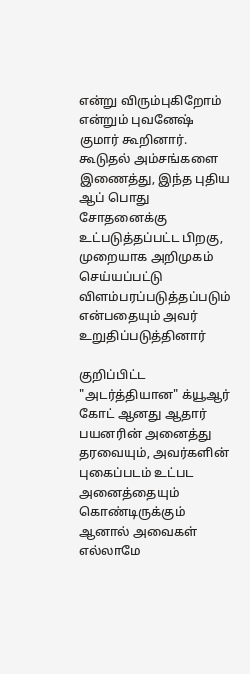என்று விரும்புகிறோம் என்றும் புவனேஷ் குமார் கூறினார். கூடுதல் அம்சங்களை இணைத்து, இந்த புதிய ஆப் பொது சோதனைக்கு உட்படுத்தப்பட்ட பிறகு, முறையாக அறிமுகம் செய்யப்பட்டு விளம்பரப்படுத்தப்படும் என்பதையும் அவர் உறுதிப்படுத்தினார்

குறிப்பிட்ட "அடர்த்தியான" க்யூஆர் கோட் ஆனது ஆதார் பயனரின் அனைத்து தரவையும், அவர்களின் புகைப்படம் உட்பட அனைத்தையும் கொண்டிருக்கும் ஆனால் அவைகள் எல்லாமே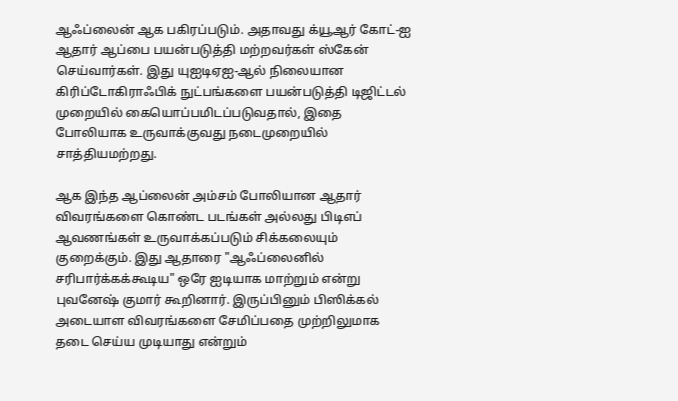ஆஃப்லைன் ஆக பகிரப்படும். அதாவது க்யூஆர் கோட்-ஐ ஆதார் ஆப்பை பயன்படுத்தி மற்றவர்கள் ஸ்கேன் செய்வார்கள். இது யுஐடிஏஐ-ஆல் நிலையான கிரிப்டோகிராஃபிக் நுட்பங்களை பயன்படுத்தி டிஜிட்டல் முறையில் கையொப்பமிடப்படுவதால், இதை போலியாக உருவாக்குவது நடைமுறையில் சாத்தியமற்றது.

ஆக இந்த ஆப்லைன் அம்சம் போலியான ஆதார் விவரங்களை கொண்ட படங்கள் அல்லது பிடிஎப் ஆவணங்கள் உருவாக்கப்படும் சிக்கலையும் குறைக்கும். இது ஆதாரை "ஆஃப்லைனில் சரிபார்க்கக்கூடிய" ஒரே ஐடியாக மாற்றும் என்று புவனேஷ் குமார் கூறினார். இருப்பினும் பிஸிக்கல் அடையாள விவரங்களை சேமிப்பதை முற்றிலுமாக தடை செய்ய முடியாது என்றும்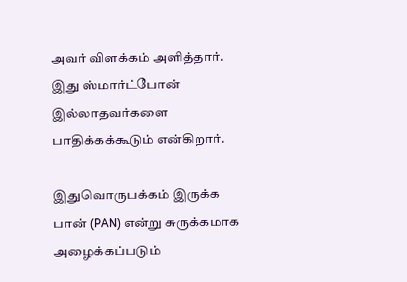அவர் விளக்கம் அளித்தார். இது ஸ்மார்ட்போன் இல்லாதவர்களை பாதிக்கக்கூடும் என்கிறார்.

இதுவொருபக்கம் இருக்க பான் (PAN) என்று சுருக்கமாக அழைக்கப்படும்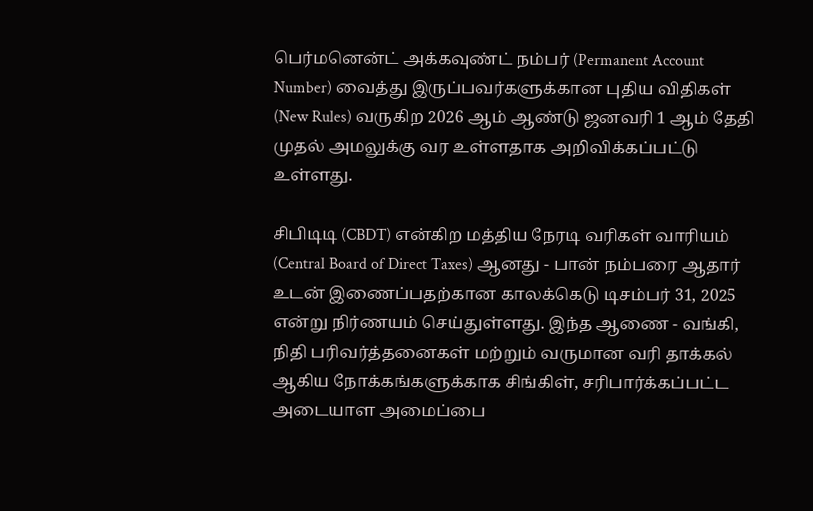பெர்மனென்ட் அக்கவுண்ட் நம்பர் (Permanent Account Number) வைத்து இருப்பவர்களுக்கான புதிய விதிகள் (New Rules) வருகிற 2026 ஆம் ஆண்டு ஜனவரி 1 ஆம் தேதி முதல் அமலுக்கு வர உள்ளதாக அறிவிக்கப்பட்டு உள்ளது.

சிபிடிடி (CBDT) என்கிற மத்திய நேரடி வரிகள் வாரியம் (Central Board of Direct Taxes) ஆனது - பான் நம்பரை ஆதார் உடன் இணைப்பதற்கான காலக்கெடு டிசம்பர் 31, 2025 என்று நிர்ணயம் செய்துள்ளது. இந்த ஆணை - வங்கி, நிதி பரிவர்த்தனைகள் மற்றும் வருமான வரி தாக்கல் ஆகிய நோக்கங்களுக்காக சிங்கிள், சரிபார்க்கப்பட்ட அடையாள அமைப்பை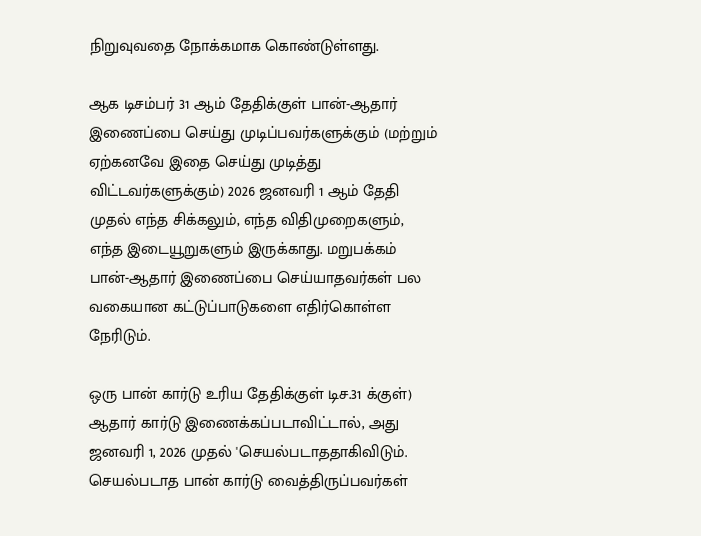நிறுவுவதை நோக்கமாக கொண்டுள்ளது.

ஆக டிசம்பர் 31 ஆம் தேதிக்குள் பான்-ஆதார் இணைப்பை செய்து முடிப்பவர்களுக்கும் (மற்றும் ஏற்கனவே இதை செய்து முடித்து விட்டவர்களுக்கும்) 2026 ஜனவரி 1 ஆம் தேதி முதல் எந்த சிக்கலும், எந்த விதிமுறைகளும், எந்த இடையூறுகளும் இருக்காது. மறுபக்கம் பான்-ஆதார் இணைப்பை செய்யாதவர்கள் பல வகையான கட்டுப்பாடுகளை எதிர்கொள்ள நேரிடும்.

ஒரு பான் கார்டு உரிய தேதிக்குள் டிச.31 க்குள்) ஆதார் கார்டு இணைக்கப்படாவிட்டால், அது ஜனவரி 1, 2026 முதல் 'செயல்படாததாகிவிடும். செயல்படாத பான் கார்டு வைத்திருப்பவர்கள்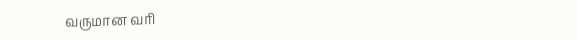வருமான வரி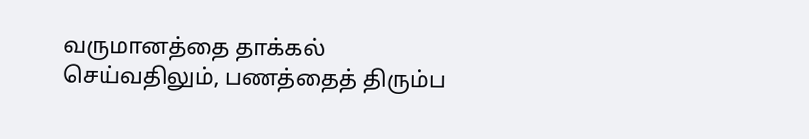வருமானத்தை தாக்கல் செய்வதிலும், பணத்தைத் திரும்ப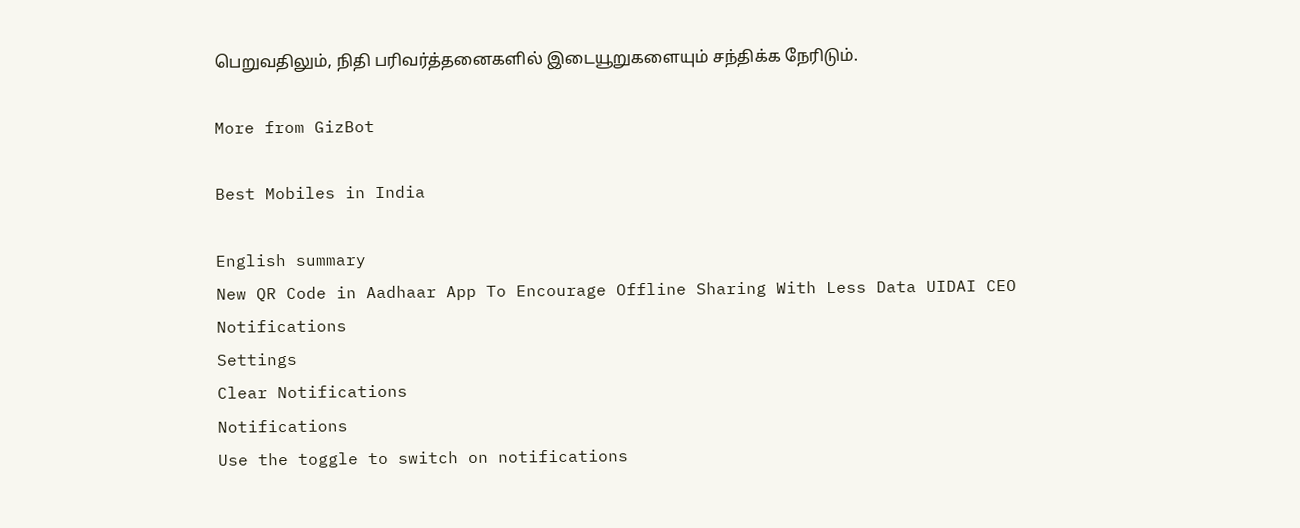பெறுவதிலும், நிதி பரிவர்த்தனைகளில் இடையூறுகளையும் சந்திக்க நேரிடும்.

More from GizBot

Best Mobiles in India

English summary
New QR Code in Aadhaar App To Encourage Offline Sharing With Less Data UIDAI CEO
Notifications
Settings
Clear Notifications
Notifications
Use the toggle to switch on notifications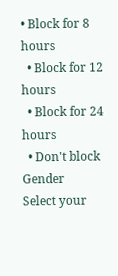• Block for 8 hours
  • Block for 12 hours
  • Block for 24 hours
  • Don't block
Gender
Select your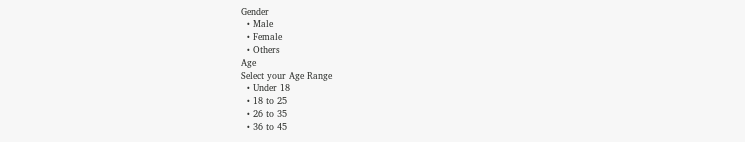Gender
  • Male
  • Female
  • Others
Age
Select your Age Range
  • Under 18
  • 18 to 25
  • 26 to 35
  • 36 to 45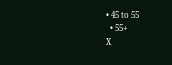• 45 to 55
  • 55+
X